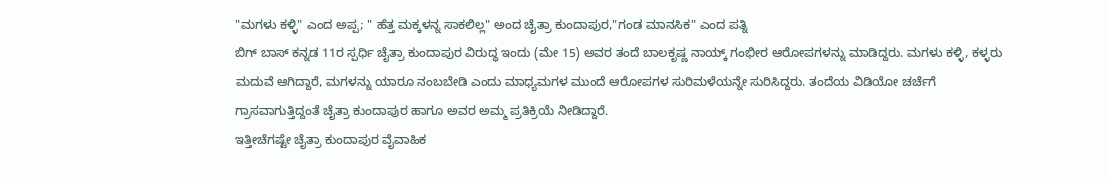"ಮಗಳು ಕಳ್ಳಿ" ಎಂದ ಅಪ್ಪ; " ಹೆತ್ತ ಮಕ್ಕಳನ್ನ ಸಾಕಲಿಲ್ಲ" ಅಂದ ಚೈತ್ರಾ ಕುಂದಾಪುರ,"ಗಂಡ ಮಾನಸಿಕ" ಎಂದ ಪತ್ನಿ
ಬಿಗ್ ಬಾಸ್ ಕನ್ನಡ 11ರ ಸ್ಪರ್ಧಿ ಚೈತ್ರಾ ಕುಂದಾಪುರ ವಿರುದ್ಧ ಇಂದು (ಮೇ 15) ಅವರ ತಂದೆ ಬಾಲಕೃಷ್ಣ ನಾಯ್ಕ್ ಗಂಭೀರ ಆರೋಪಗಳನ್ನು ಮಾಡಿದ್ದರು. ಮಗಳು ಕಳ್ಳಿ, ಕಳ್ಳರು ಮದುವೆ ಆಗಿದ್ದಾರೆ, ಮಗಳನ್ನು ಯಾರೂ ನಂಬಬೇಡಿ ಎಂದು ಮಾಧ್ಯಮಗಳ ಮುಂದೆ ಆರೋಪಗಳ ಸುರಿಮಳೆಯನ್ನೇ ಸುರಿಸಿದ್ದರು. ತಂದೆಯ ವಿಡಿಯೋ ಚರ್ಚೆಗೆ ಗ್ರಾಸವಾಗುತ್ತಿದ್ದಂತೆ ಚೈತ್ರಾ ಕುಂದಾಪುರ ಹಾಗೂ ಅವರ ಅಮ್ಮ ಪ್ರತಿಕ್ರಿಯೆ ನೀಡಿದ್ದಾರೆ.
ಇತ್ತೀಚೆಗಷ್ಟೇ ಚೈತ್ರಾ ಕುಂದಾಪುರ ವೈವಾಹಿಕ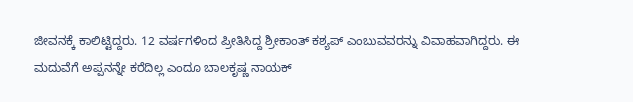ಜೀವನಕ್ಕೆ ಕಾಲಿಟ್ಟಿದ್ದರು. 12 ವರ್ಷಗಳಿಂದ ಪ್ರೀತಿಸಿದ್ದ ಶ್ರೀಕಾಂತ್ ಕಶ್ಯಪ್ ಎಂಬುವವರನ್ನು ವಿವಾಹವಾಗಿದ್ದರು. ಈ ಮದುವೆಗೆ ಅಪ್ಪನನ್ನೇ ಕರೆದಿಲ್ಲ ಎಂದೂ ಬಾಲಕೃಷ್ಣ ನಾಯಕ್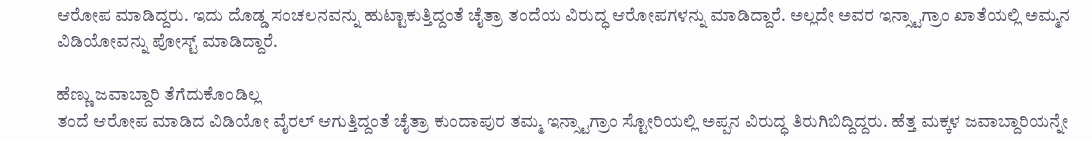ಆರೋಪ ಮಾಡಿದ್ದರು. ಇದು ದೊಡ್ಡ ಸಂಚಲನವನ್ನು ಹುಟ್ಟಾಕುತ್ತಿದ್ದಂತೆ ಚೈತ್ರಾ ತಂದೆಯ ವಿರುದ್ಧ ಆರೋಪಗಳನ್ನು ಮಾಡಿದ್ದಾರೆ. ಅಲ್ಲದೇ ಅವರ ಇನ್ಸ್ಟಾಗ್ರಾಂ ಖಾತೆಯಲ್ಲಿ ಅಮ್ಮನ ವಿಡಿಯೋವನ್ನು ಪೋಸ್ಟ್ ಮಾಡಿದ್ದಾರೆ.

ಹೆಣ್ಣು ಜವಾಬ್ದಾರಿ ತೆಗೆದುಕೊಂಡಿಲ್ಲ
ತಂದೆ ಆರೋಪ ಮಾಡಿದ ವಿಡಿಯೋ ವೈರಲ್ ಆಗುತ್ತಿದ್ದಂತೆ ಚೈತ್ರಾ ಕುಂದಾಪುರ ತಮ್ಮ ಇನ್ಸ್ಟಾಗ್ರಾಂ ಸ್ಟೋರಿಯಲ್ಲಿ ಅಪ್ಪನ ವಿರುದ್ಧ ತಿರುಗಿಬಿದ್ದಿದ್ದರು. ಹೆತ್ತ ಮಕ್ಕಳ ಜವಾಬ್ದಾರಿಯನ್ನೇ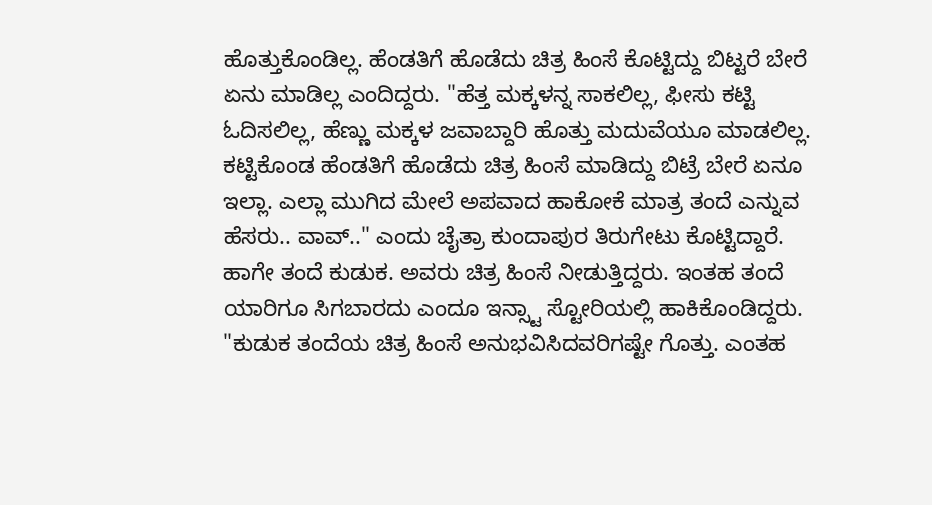ಹೊತ್ತುಕೊಂಡಿಲ್ಲ. ಹೆಂಡತಿಗೆ ಹೊಡೆದು ಚಿತ್ರ ಹಿಂಸೆ ಕೊಟ್ಟಿದ್ದು ಬಿಟ್ಟರೆ ಬೇರೆ ಏನು ಮಾಡಿಲ್ಲ ಎಂದಿದ್ದರು. "ಹೆತ್ತ ಮಕ್ಕಳನ್ನ ಸಾಕಲಿಲ್ಲ, ಫೀಸು ಕಟ್ಟಿ ಓದಿಸಲಿಲ್ಲ, ಹೆಣ್ಣು ಮಕ್ಕಳ ಜವಾಬ್ದಾರಿ ಹೊತ್ತು ಮದುವೆಯೂ ಮಾಡಲಿಲ್ಲ. ಕಟ್ಟಿಕೊಂಡ ಹೆಂಡತಿಗೆ ಹೊಡೆದು ಚಿತ್ರ ಹಿಂಸೆ ಮಾಡಿದ್ದು ಬಿಟ್ರೆ ಬೇರೆ ಏನೂ ಇಲ್ಲಾ. ಎಲ್ಲಾ ಮುಗಿದ ಮೇಲೆ ಅಪವಾದ ಹಾಕೋಕೆ ಮಾತ್ರ ತಂದೆ ಎನ್ನುವ ಹೆಸರು.. ವಾವ್.." ಎಂದು ಚೈತ್ರಾ ಕುಂದಾಪುರ ತಿರುಗೇಟು ಕೊಟ್ಟಿದ್ದಾರೆ.
ಹಾಗೇ ತಂದೆ ಕುಡುಕ. ಅವರು ಚಿತ್ರ ಹಿಂಸೆ ನೀಡುತ್ತಿದ್ದರು. ಇಂತಹ ತಂದೆ ಯಾರಿಗೂ ಸಿಗಬಾರದು ಎಂದೂ ಇನ್ಸ್ಟಾ ಸ್ಟೋರಿಯಲ್ಲಿ ಹಾಕಿಕೊಂಡಿದ್ದರು. "ಕುಡುಕ ತಂದೆಯ ಚಿತ್ರ ಹಿಂಸೆ ಅನುಭವಿಸಿದವರಿಗಷ್ಟೇ ಗೊತ್ತು. ಎಂತಹ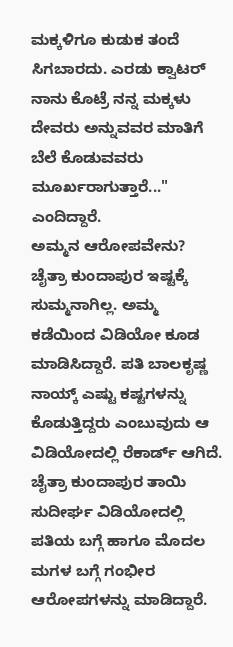ಮಕ್ಕಳಿಗೂ ಕುಡುಕ ತಂದೆ ಸಿಗಬಾರದು. ಎರಡು ಕ್ವಾಟರ್ ನಾನು ಕೊಟ್ರೆ ನನ್ನ ಮಕ್ಕಳು ದೇವರು ಅನ್ನುವವರ ಮಾತಿಗೆ ಬೆಲೆ ಕೊಡುವವರು ಮೂರ್ಖರಾಗುತ್ತಾರೆ..." ಎಂದಿದ್ದಾರೆ.
ಅಮ್ಮನ ಆರೋಪವೇನು?
ಚೈತ್ರಾ ಕುಂದಾಪುರ ಇಷ್ಟಕ್ಕೆ ಸುಮ್ಮನಾಗಿಲ್ಲ. ಅಮ್ಮ ಕಡೆಯಿಂದ ವಿಡಿಯೋ ಕೂಡ ಮಾಡಿಸಿದ್ದಾರೆ. ಪತಿ ಬಾಲಕೃಷ್ಣ ನಾಯ್ಕ್ ಎಷ್ಟು ಕಷ್ಟಗಳನ್ನು ಕೊಡುತ್ತಿದ್ದರು ಎಂಬುವುದು ಆ ವಿಡಿಯೋದಲ್ಲಿ ರೆಕಾರ್ಡ್ ಆಗಿದೆ. ಚೈತ್ರಾ ಕುಂದಾಪುರ ತಾಯಿ ಸುದೀರ್ಘ ವಿಡಿಯೋದಲ್ಲಿ ಪತಿಯ ಬಗ್ಗೆ ಹಾಗೂ ಮೊದಲ ಮಗಳ ಬಗ್ಗೆ ಗಂಭೀರ ಆರೋಪಗಳನ್ನು ಮಾಡಿದ್ದಾರೆ.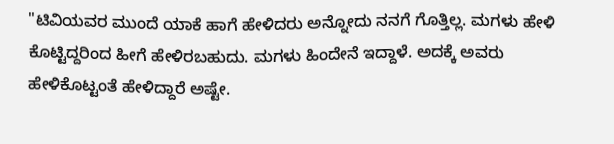"ಟಿವಿಯವರ ಮುಂದೆ ಯಾಕೆ ಹಾಗೆ ಹೇಳಿದರು ಅನ್ನೋದು ನನಗೆ ಗೊತ್ತಿಲ್ಲ. ಮಗಳು ಹೇಳಿ ಕೊಟ್ಟಿದ್ದರಿಂದ ಹೀಗೆ ಹೇಳಿರಬಹುದು. ಮಗಳು ಹಿಂದೇನೆ ಇದ್ದಾಳೆ. ಅದಕ್ಕೆ ಅವರು ಹೇಳಿಕೊಟ್ಟಂತೆ ಹೇಳಿದ್ದಾರೆ ಅಷ್ಟೇ.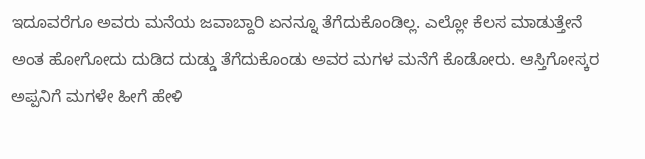ಇದೂವರೆಗೂ ಅವರು ಮನೆಯ ಜವಾಬ್ದಾರಿ ಏನನ್ನೂ ತೆಗೆದುಕೊಂಡಿಲ್ಲ. ಎಲ್ಲೋ ಕೆಲಸ ಮಾಡುತ್ತೇನೆ ಅಂತ ಹೋಗೋದು ದುಡಿದ ದುಡ್ಡು ತೆಗೆದುಕೊಂಡು ಅವರ ಮಗಳ ಮನೆಗೆ ಕೊಡೋರು. ಆಸ್ತಿಗೋಸ್ಕರ ಅಪ್ಪನಿಗೆ ಮಗಳೇ ಹೀಗೆ ಹೇಳಿ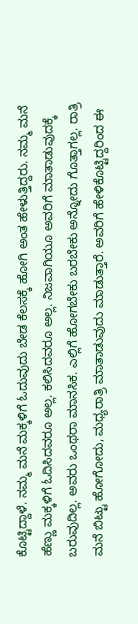ಕೊಟ್ಟಿದ್ದಾಳೆ. ನಮ್ಮ ಮನೆ ಮಕ್ಕಳಿಗೆ ಓದುವುದು ಬೇಡ ಕೆಲಸಕ್ಕೆ ಹೋಗಿ ಅಂತ ಹೇಳುತ್ತಿದ್ದರು. ನಮ್ಮ ಮನೆ ಹೆಣ್ಣು ಮಕ್ಕಳಿಗೆ ಓದಿಸಿದವರೂ ಅಲ್ಲ. ಕಲಿಸಿದವರೂ ಅಲ್ಲ. ನಿಜವಾಗಿಯೂ ಅವರಿಗೆ ಮಾತಾಡುವುದಕ್ಕೆ ಬರುವುದಿಲ್ಲ. ಅವರು ಒಂಥರಾ ಮಾನಸಿಕ. ಎಲ್ಲಿಗೆ ಹೋಗಬೇಕು ಬರಬೇಕು ಅನ್ನೋದು ಗೊತ್ತಾಗಲ್ಲ. ರಾತ್ರಿ ಮನೆ ಬಿಟ್ಟು ಹೋಗೋದು, ಮಧ್ಯರಾತ್ರಿ ಮಾತಾಡುವುದು ಮಾಡುತ್ತಾರೆ. ಅವರಿಗೆ ಹೇಳಿಕೊಟ್ಟಿದ್ದರಿಂದ ಈ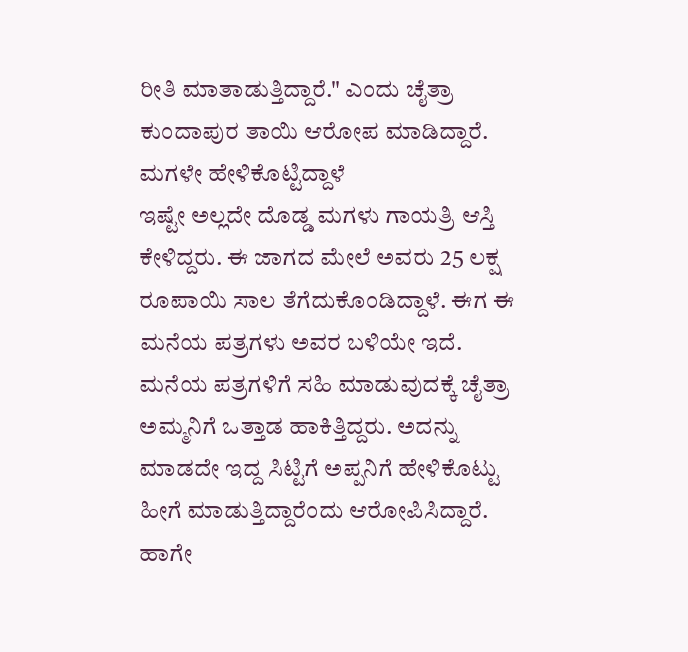ರೀತಿ ಮಾತಾಡುತ್ತಿದ್ದಾರೆ." ಎಂದು ಚೈತ್ರಾ ಕುಂದಾಪುರ ತಾಯಿ ಆರೋಪ ಮಾಡಿದ್ದಾರೆ.
ಮಗಳೇ ಹೇಳಿಕೊಟ್ಟಿದ್ದಾಳೆ
ಇಷ್ಟೇ ಅಲ್ಲದೇ ದೊಡ್ಡ ಮಗಳು ಗಾಯತ್ರಿ ಆಸ್ತಿ ಕೇಳಿದ್ದರು. ಈ ಜಾಗದ ಮೇಲೆ ಅವರು 25 ಲಕ್ಷ ರೂಪಾಯಿ ಸಾಲ ತೆಗೆದುಕೊಂಡಿದ್ದಾಳೆ. ಈಗ ಈ ಮನೆಯ ಪತ್ರಗಳು ಅವರ ಬಳಿಯೇ ಇದೆ. ಮನೆಯ ಪತ್ರಗಳಿಗೆ ಸಹಿ ಮಾಡುವುದಕ್ಕೆ ಚೈತ್ರಾ ಅಮ್ಮನಿಗೆ ಒತ್ತಾಡ ಹಾಕಿತ್ತಿದ್ದರು. ಅದನ್ನು ಮಾಡದೇ ಇದ್ದ ಸಿಟ್ಟಿಗೆ ಅಪ್ಪನಿಗೆ ಹೇಳಿಕೊಟ್ಟು ಹೀಗೆ ಮಾಡುತ್ತಿದ್ದಾರೆಂದು ಆರೋಪಿಸಿದ್ದಾರೆ. ಹಾಗೇ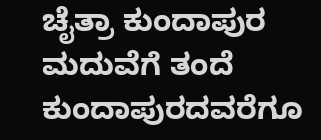ಚೈತ್ರಾ ಕುಂದಾಪುರ ಮದುವೆಗೆ ತಂದೆ ಕುಂದಾಪುರದವರೆಗೂ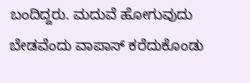ಬಂದಿದ್ದರು. ಮದುವೆ ಹೋಗುವುದು ಬೇಡವೆಂದು ವಾಪಾಸ್ ಕರೆದುಕೊಂಡು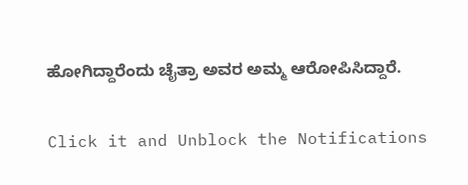ಹೋಗಿದ್ದಾರೆಂದು ಚೈತ್ರಾ ಅವರ ಅಮ್ಮ ಆರೋಪಿಸಿದ್ದಾರೆ.


Click it and Unblock the Notifications